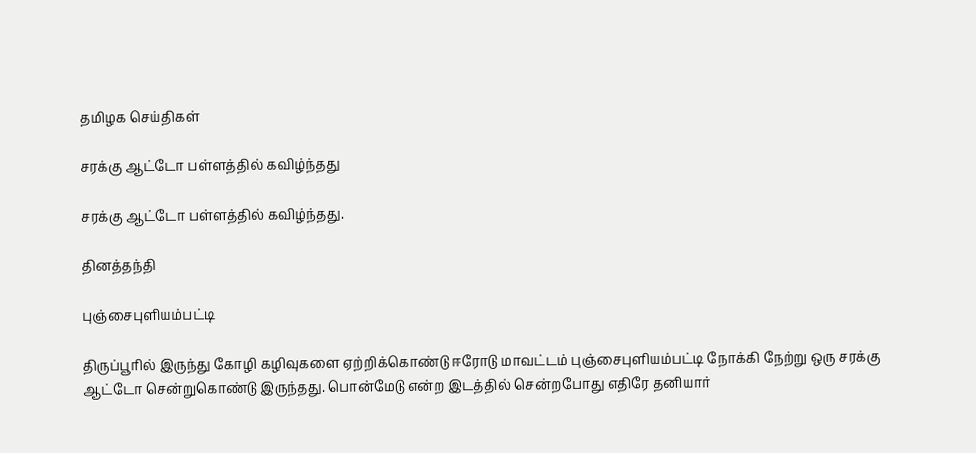தமிழக செய்திகள்

சரக்கு ஆட்டோ பள்ளத்தில் கவிழ்ந்தது

சரக்கு ஆட்டோ பள்ளத்தில் கவிழ்ந்தது.

தினத்தந்தி

புஞ்சைபுளியம்பட்டி

திருப்பூரில் இருந்து கோழி கழிவுகளை ஏற்றிக்கொண்டு ஈரோடு மாவட்டம் புஞ்சைபுளியம்பட்டி நோக்கி நேற்று ஒரு சரக்கு ஆட்டோ சென்றுகொண்டு இருந்தது. பொன்மேடு என்ற இடத்தில் சென்றபோது எதிரே தனியார்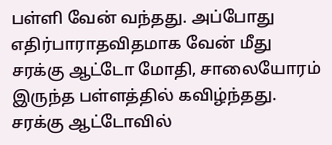பள்ளி வேன் வந்தது. அப்போது எதிர்பாராதவிதமாக வேன் மீது சரக்கு ஆட்டோ மோதி, சாலையோரம் இருந்த பள்ளத்தில் கவிழ்ந்தது. சரக்கு ஆட்டோவில்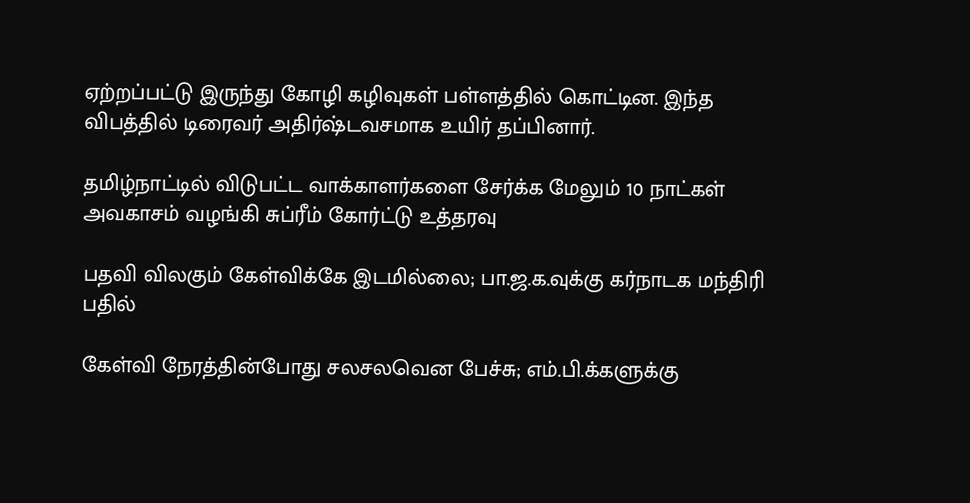ஏற்றப்பட்டு இருந்து கோழி கழிவுகள் பள்ளத்தில் கொட்டின. இந்த விபத்தில் டிரைவர் அதிர்ஷ்டவசமாக உயிர் தப்பினார்.

தமிழ்நாட்டில் விடுபட்ட வாக்காளர்களை சேர்க்க மேலும் 10 நாட்கள் அவகாசம் வழங்கி சுப்ரீம் கோர்ட்டு உத்தரவு

பதவி விலகும் கேள்விக்கே இடமில்லை; பா.ஜ.க.வுக்கு கர்நாடக மந்திரி பதில்

கேள்வி நேரத்தின்போது சலசலவென பேச்சு; எம்.பி.க்களுக்கு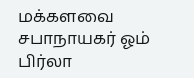மக்களவை சபாநாயகர் ஓம் பிர்லா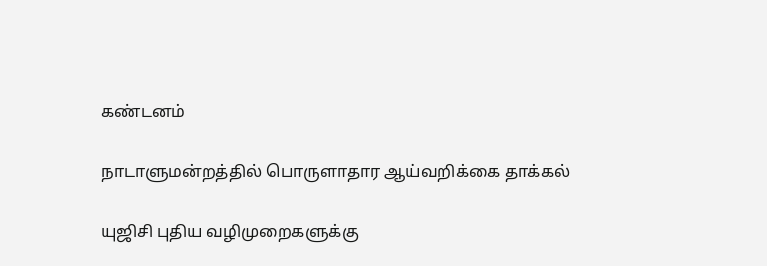கண்டனம்

நாடாளுமன்றத்தில் பொருளாதார ஆய்வறிக்கை தாக்கல்

யுஜிசி புதிய வழிமுறைகளுக்கு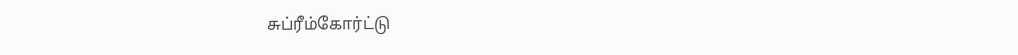சுப்ரீம்கோர்ட்டு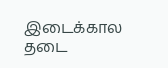இடைக்கால தடை